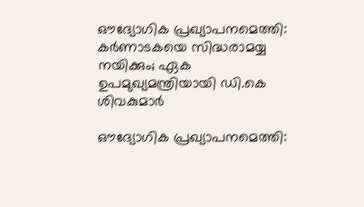ഔദ്യോഗിക പ്രഖ്യാപനമെത്തി: കര്‍ണാടകയെ സിദ്ധരാമയ്യ നയിക്കും; ഏക ഉപമുഖ്യമന്ത്രിയായി ഡി.കെ ശിവകുമാര്‍

ഔദ്യോഗിക പ്രഖ്യാപനമെത്തി: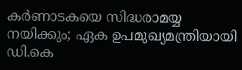കര്‍ണാടകയെ സിദ്ധരാമയ്യ നയിക്കും; ഏക ഉപമുഖ്യമന്ത്രിയായി ഡി.കെ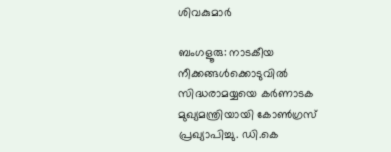ശിവകുമാര്‍

ബംഗളൂരു: നാടകീയ നീക്കങ്ങള്‍ക്കൊടുവില്‍ സിദ്ധരാമയ്യയെ കര്‍ണാടക മുഖ്യമന്ത്രിയായി കോണ്‍ഗ്രസ് പ്രഖ്യാപിച്ചു. ഡി.കെ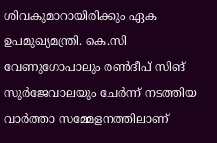ശിവകുമാറായിരിക്കും ഏക ഉപമുഖ്യമന്ത്രി. കെ.സി വേണുഗോപാലും രണ്‍ദീപ് സിങ് സുര്‍ജേവാലയും ചേര്‍ന്ന് നടത്തിയ വാര്‍ത്താ സമ്മേളനത്തിലാണ്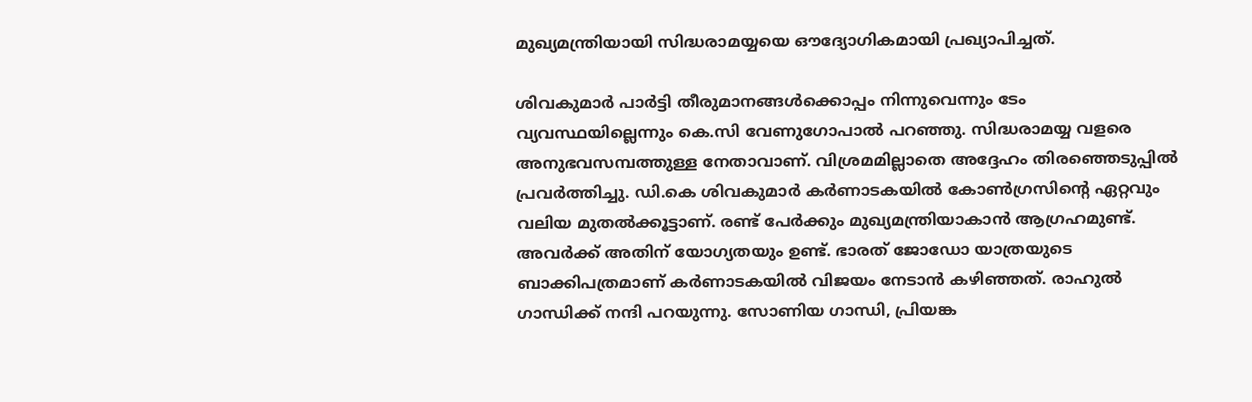മുഖ്യമന്ത്രിയായി സിദ്ധരാമയ്യയെ ഔദ്യോഗികമായി പ്രഖ്യാപിച്ചത്.

ശിവകുമാര്‍ പാര്‍ട്ടി തീരുമാനങ്ങള്‍ക്കൊപ്പം നിന്നുവെന്നും ടേം വ്യവസ്ഥയില്ലെന്നും കെ.സി വേണുഗോപാല്‍ പറഞ്ഞു. സിദ്ധരാമയ്യ വളരെ അനുഭവസമ്പത്തുള്ള നേതാവാണ്. വിശ്രമമില്ലാതെ അദ്ദേഹം തിരഞ്ഞെടുപ്പില്‍ പ്രവര്‍ത്തിച്ചു. ഡി.കെ ശിവകുമാര്‍ കര്‍ണാടകയില്‍ കോണ്‍ഗ്രസിന്റെ ഏറ്റവും വലിയ മുതല്‍ക്കൂട്ടാണ്. രണ്ട് പേര്‍ക്കും മുഖ്യമന്ത്രിയാകാന്‍ ആഗ്രഹമുണ്ട്. അവര്‍ക്ക് അതിന് യോഗ്യതയും ഉണ്ട്. ഭാരത് ജോഡോ യാത്രയുടെ ബാക്കിപത്രമാണ് കര്‍ണാടകയില്‍ വിജയം നേടാന്‍ കഴിഞ്ഞത്. രാഹുല്‍ ഗാന്ധിക്ക് നന്ദി പറയുന്നു. സോണിയ ഗാന്ധി, പ്രിയങ്ക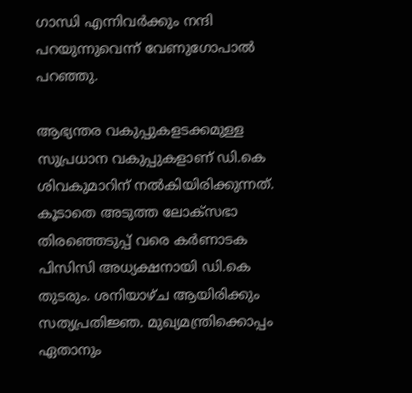ഗാന്ധി എന്നിവര്‍ക്കും നന്ദി പറയുന്നുവെന്ന് വേണുഗോപാല്‍ പറഞ്ഞു.

ആഭ്യന്തര വകുപ്പുകളടക്കമുള്ള സുപ്രധാന വകുപ്പുകളാണ് ഡി.കെ ശിവകുമാറിന് നല്‍കിയിരിക്കുന്നത്. കൂടാതെ അടുത്ത ലോക്‌സഭാ തിരഞ്ഞെടുപ്പ് വരെ കര്‍ണാടക പിസിസി അധ്യക്ഷനായി ഡി.കെ തുടരും. ശനിയാഴ്ച ആയിരിക്കും സത്യപ്രതിജ്ഞ. മുഖ്യമന്ത്രിക്കൊപ്പം ഏതാനും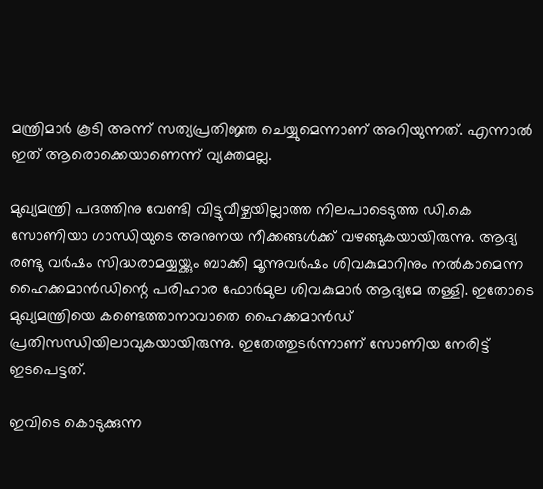മന്ത്രിമാര്‍ കൂടി അന്ന് സത്യപ്രതിജ്ഞ ചെയ്യുമെന്നാണ് അറിയുന്നത്. എന്നാല്‍ ഇത് ആരൊക്കെയാണെന്ന് വ്യക്തമല്ല.

മുഖ്യമന്ത്രി പദത്തിനു വേണ്ടി വിട്ടുവീഴ്ചയില്ലാത്ത നിലപാടെടുത്ത ഡി.കെ സോണിയാ ഗാന്ധിയുടെ അനുനയ നീക്കങ്ങള്‍ക്ക് വഴങ്ങുകയായിരുന്നു. ആദ്യ രണ്ടു വര്‍ഷം സിദ്ധരാമയ്യയ്ക്കും ബാക്കി മൂന്നുവര്‍ഷം ശിവകുമാറിനും നല്‍കാമെന്ന ഹൈക്കമാന്‍ഡിന്റെ പരിഹാര ഫോര്‍മുല ശിവകുമാര്‍ ആദ്യമേ തള്ളി. ഇതോടെ മുഖ്യമന്ത്രിയെ കണ്ടെത്താനാവാതെ ഹൈക്കമാന്‍ഡ് പ്രതിസന്ധിയിലാവുകയായിരുന്നു. ഇതേത്തുടര്‍ന്നാണ് സോണിയ നേരിട്ട് ഇടപെട്ടത്.

ഇവിടെ കൊടുക്കുന്ന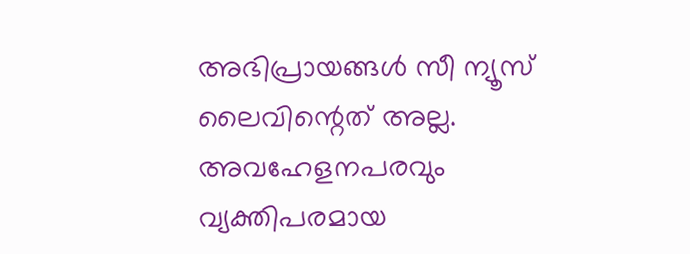അഭിപ്രായങ്ങള്‍ സീ ന്യൂസ് ലൈവിന്റെത് അല്ല. അവഹേളനപരവും വ്യക്തിപരമായ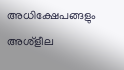അധിക്ഷേപങ്ങളും അശ്‌ളീല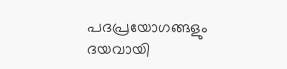പദപ്രയോഗങ്ങളും ദയവായി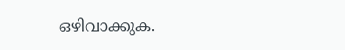ഒഴിവാക്കുക.